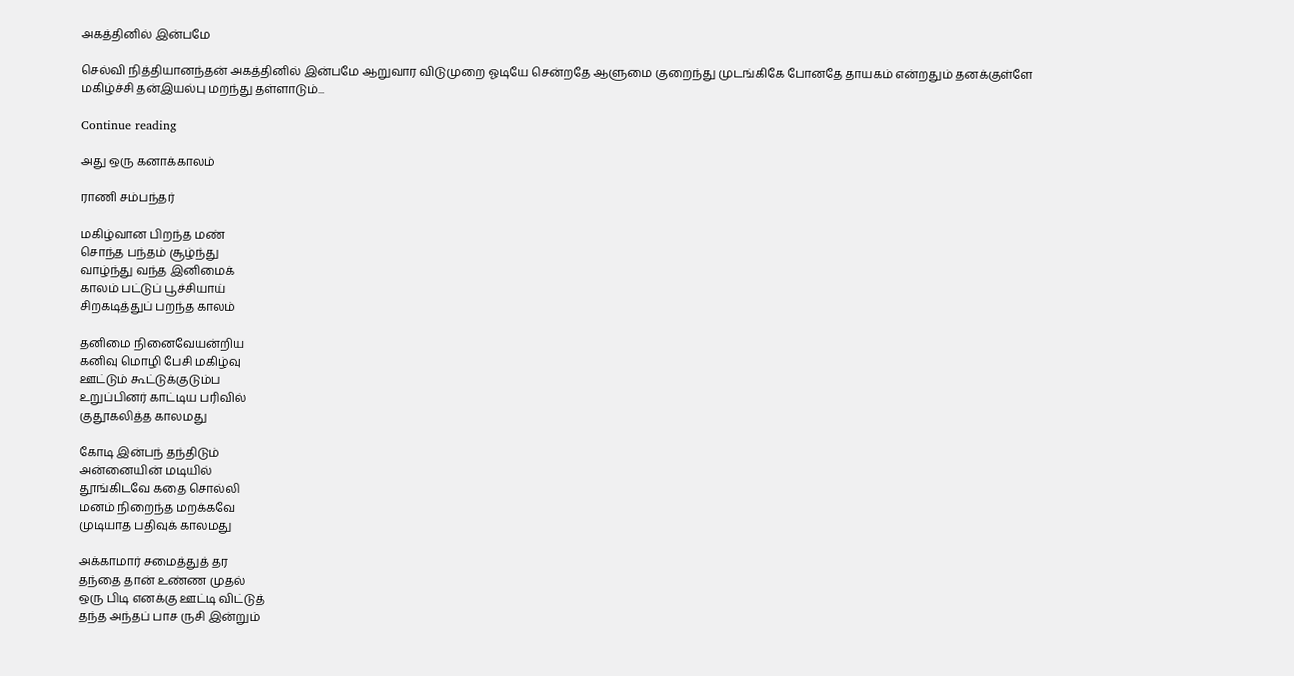அகத்தினில் இன்பமே

செல்வி நித்தியானந்தன் அகத்தினில் இன்பமே ஆறுவார விடுமுறை ஓடியே சென்றதே ஆளுமை குறைந்து முடங்கிகே போனதே தாயகம் என்றதும் தனக்குள்ளே மகிழ்ச்சி தன்இயல்பு மறந்து தள்ளாடும்...

Continue reading

அது ஒரு கனாக்காலம்

ராணி சம்பந்தர்

மகிழ்வான பிறந்த மண்
சொந்த பந்தம் சூழ்ந்து
வாழ்ந்து வந்த இனிமைக்
காலம் பட்டுப் பூச்சியாய்
சிறகடித்துப் பறந்த காலம்

தனிமை நினைவேயன்றிய
கனிவு மொழி பேசி மகிழ்வு
ஊட்டும் கூட்டுக்குடும்ப
உறுப்பினர் காட்டிய பரிவில்
குதூகலித்த காலமது

கோடி இன்பந் தந்திடும்
அன்னையின் மடியில்
தூங்கிடவே கதை சொல்லி
மனம் நிறைந்த மறக்கவே
முடியாத பதிவுக் காலமது

அக்காமார் சமைத்துத் தர
தந்தை தான் உண்ண முதல்
ஒரு பிடி எனக்கு ஊட்டி விட்டுத்
தந்த அந்தப் பாச ருசி இன்றும்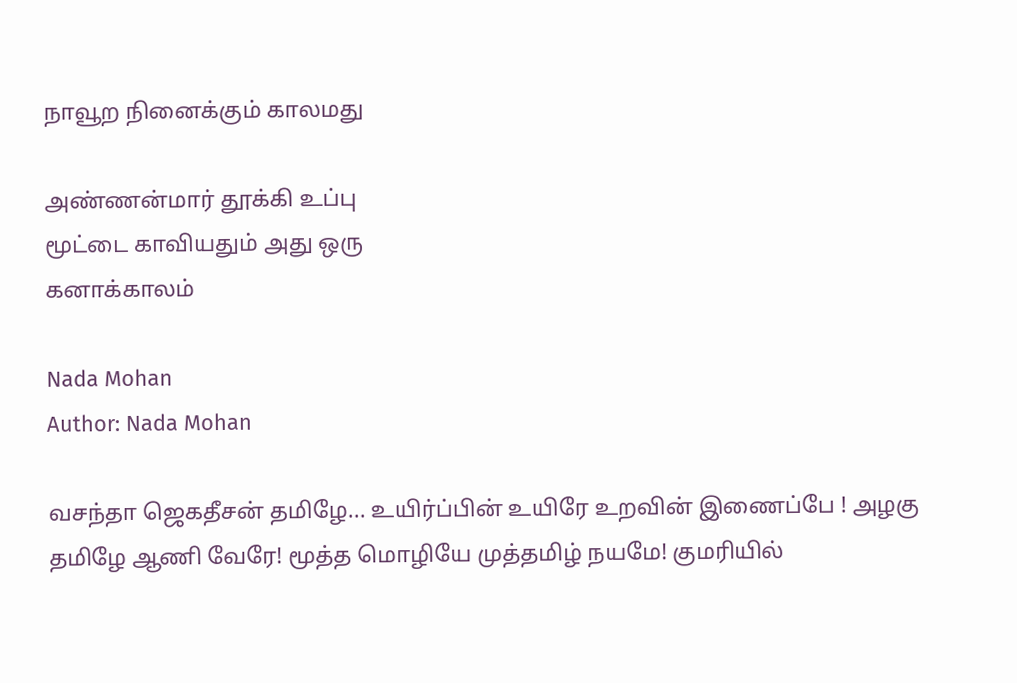நாவூற நினைக்கும் காலமது

அண்ணன்மார் தூக்கி உப்பு
மூட்டை காவியதும் அது ஒரு
கனாக்காலம்

Nada Mohan
Author: Nada Mohan

வசந்தா ஜெகதீசன் தமிழே... உயிர்ப்பின் உயிரே உறவின் இணைப்பே ! அழகு தமிழே ஆணி வேரே! மூத்த மொழியே முத்தமிழ் நயமே! குமரியில்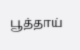பூத்தாய்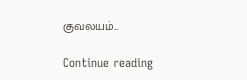குவலயம்...

Continue reading